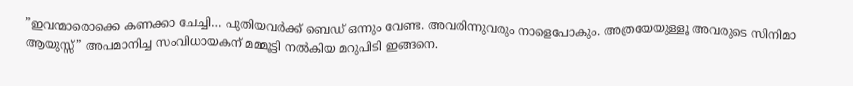”ഇവന്മാരൊക്കെ കണക്കാ ചേച്ചി… പുതിയവര്‍ക്ക് ബെഡ് ഒന്നും വേണ്ട. അവരിന്നുവരും നാളെപോകും. അത്രയേയുള്ളൂ അവരുടെ സിനിമാ ആയുസ്സ്” അപമാനിച്ച സംവിധായകന് മമ്മൂട്ടി നൽകിയ മറുപിടി ഇങ്ങനെ.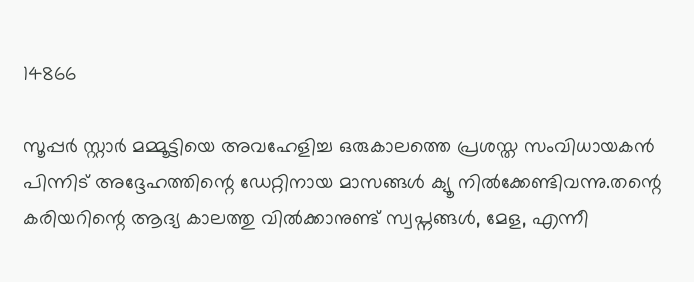14866

സൂപ്പർ സ്റ്റാര്‍ മമ്മൂട്ടിയെ അവഹേളിച്ച ഒരുകാലത്തെ പ്രശസ്ത സംവിധായകന്‍ പിന്നിട് അദ്ദേഹത്തിന്റെ ഡേറ്റിനായ മാസങ്ങള്‍ ക്യൂ നില്‍ക്കേണ്ടിവന്നു.തന്റെ കരിയറിന്റെ ആദ്യ കാലത്തു വില്‍ക്കാനുണ്ട് സ്വപ്നങ്ങള്‍, മേള, എന്നീ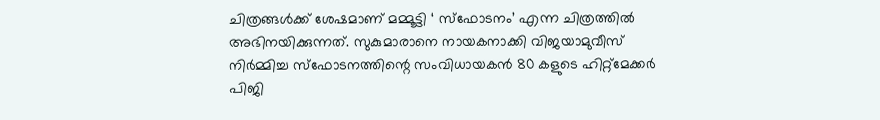ചിത്രങ്ങള്‍ക്ക് ശേഷമാണ് മമ്മൂട്ടി ‘ സ്‌ഫോടനം’ എന്ന ചിത്രത്തില്‍ അഭിനയിക്കുന്നത്. സുകുമാരാനെ നായകനാക്കി വിജയാമുവീസ് നിര്‍മ്മിച്ച സ്‌ഫോടനത്തിന്റെ സംവിധായകന്‍ 80 കളുടെ ഹിറ്റ്മേക്കര്‍ പിജി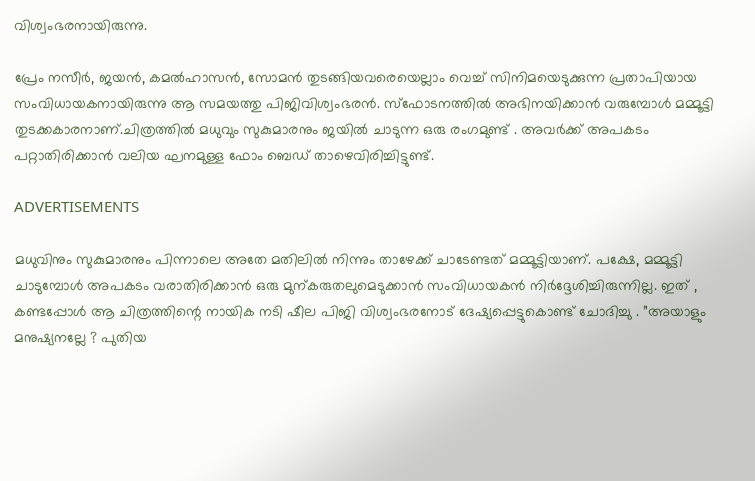വിശ്വംഭരനായിരുന്നു.

പ്രേം നസീര്‍, ജയന്‍, കമല്‍ഹാസന്‍, സോമന്‍ തുടങ്ങിയവരെയെല്ലാം വെച്ച് സിനിമയെടുക്കുന്ന പ്രതാപിയായ സംവിധായകനായിരുന്നു ആ സമയത്തു പിജിവിശ്വംഭരന്‍. സ്‌ഫോടനത്തില്‍ അഭിനയിക്കാന്‍ വരുമ്പോള്‍ മമ്മൂട്ടി തുടക്കകാരനാണ്.ചിത്രത്തില്‍ മധുവും സുകുമാരനും ജയില്‍ ചാടുന്ന ഒരു രംഗമുണ്ട് . അവര്‍ക്ക് അപകടം പറ്റാതിരിക്കാന്‍ വലിയ ഘനമുള്ള ഫോം ബെഡ് താഴെവിരിച്ചിട്ടുണ്ട്.

ADVERTISEMENTS

മധുവിനും സുകുമാരനും പിന്നാലെ അതേ മതിലില്‍ നിന്നും താഴേക്ക് ചാടേണ്ടത് മമ്മൂട്ടിയാണ്. പക്ഷേ, മമ്മൂട്ടി ചാടുമ്പോള്‍ അപകടം വരാതിരിക്കാന്‍ ഒരു മുന്കരുതലുമെടുക്കാൻ സംവിധായകന്‍ നിര്‍ദ്ദേശിച്ചിരുന്നില്ല. ഇത് , കണ്ടപ്പോള്‍ ആ ചിത്രത്തിന്റെ നായിക നടി ഷീല പിജി വിശ്വംഭരനോട് ദേഷ്യപ്പെട്ടുകൊണ്ട് ചോദിച്ചു . ”അയാളും മനുഷ്യനല്ലേ ? പുതിയ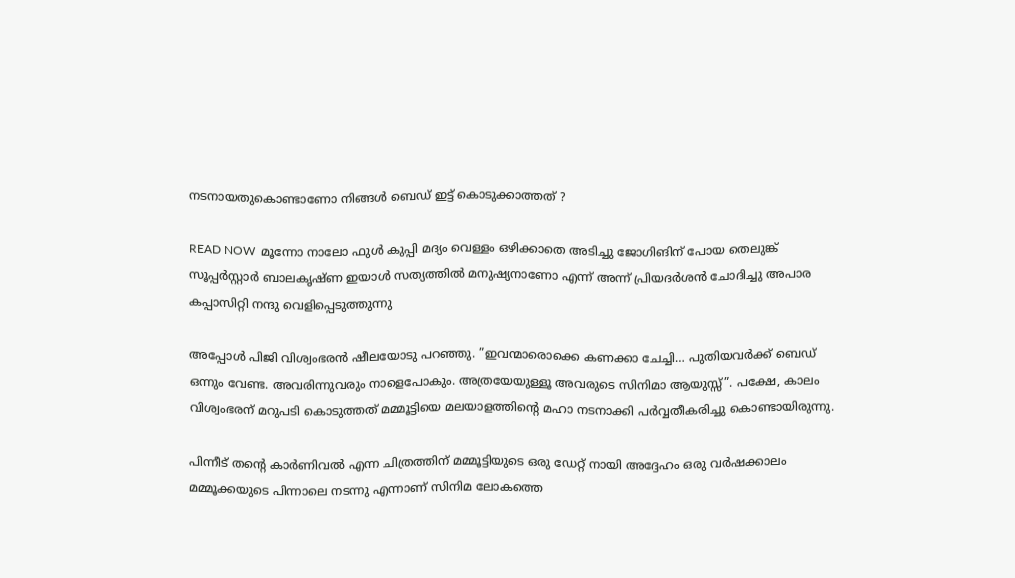നടനായതുകൊണ്ടാണോ നിങ്ങള്‍ ബെഡ് ഇട്ട് കൊടുക്കാത്തത് ?

READ NOW  മൂന്നോ നാലോ ഫുള്‍ കുപ്പി മദ്യം വെള്ളം ഒഴിക്കാതെ അടിച്ചു ജോഗിങിന് പോയ തെലുങ്ക് സൂപ്പർസ്റ്റാർ ബാലകൃഷ്ണ ഇയാൾ സത്യത്തിൽ മനുഷ്യനാണോ എന്ന് അന്ന് പ്രിയദർശൻ ചോദിച്ചു അപാര കപ്പാസിറ്റി നന്ദു വെളിപ്പെടുത്തുന്നു

അപ്പോള്‍ പിജി വിശ്വംഭരന്‍ ഷീലയോടു പറഞ്ഞു. ”ഇവന്മാരൊക്കെ കണക്കാ ചേച്ചി… പുതിയവര്‍ക്ക് ബെഡ് ഒന്നും വേണ്ട. അവരിന്നുവരും നാളെപോകും. അത്രയേയുള്ളൂ അവരുടെ സിനിമാ ആയുസ്സ്”. പക്ഷേ, കാലം വിശ്വംഭരന് മറുപടി കൊടുത്തത് മമ്മൂട്ടിയെ മലയാളത്തിന്റെ മഹാ നടനാക്കി പര്‍വ്വതീകരിച്ചു കൊണ്ടായിരുന്നു.

പിന്നീട് തന്റെ കാർണിവൽ എന്ന ചിത്രത്തിന് മമ്മൂട്ടിയുടെ ഒരു ഡേറ്റ് നായി അദ്ദേഹം ഒരു വർഷക്കാലം മമ്മൂക്കയുടെ പിന്നാലെ നടന്നു എന്നാണ് സിനിമ ലോകത്തെ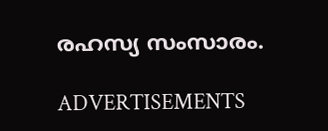രഹസ്യ സംസാരം.

ADVERTISEMENTS